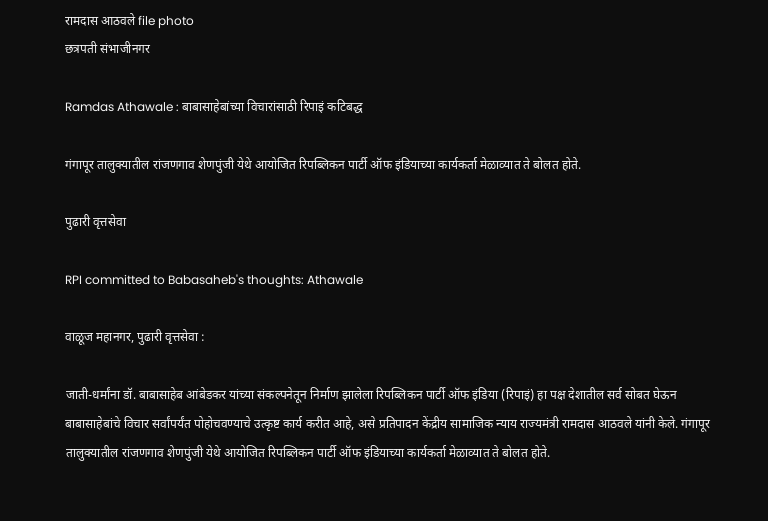रामदास आठवले file photo
छत्रपती संभाजीनगर

Ramdas Athawale : बाबासाहेबांच्या विचारांसाठी रिपाइं कटिबद्ध

गंगापूर तालुक्यातील रांजणगाव शेणपुंजी येथे आयोजित रिपब्लिकन पार्टी ऑफ इंडियाच्या कार्यकर्ता मेळाव्यात ते बोलत होते.

पुढारी वृत्तसेवा

RPI committed to Babasaheb's thoughts: Athawale

वाळूज महानगर, पुढारी वृत्तसेवा :

जाती-धर्मांना डॉ. बाबासाहेब आंबेडकर यांच्या संकल्पनेतून निर्माण झालेला रिपब्लिकन पार्टी ऑफ इंडिया (रिपाइं) हा पक्ष देशातील सर्व सोबत घेऊन बाबासाहेबांचे विचार सर्वांपर्यंत पोहोचवण्याचे उत्कृष्ट कार्य करीत आहे, असे प्रतिपादन केंद्रीय सामाजिक न्याय राज्यमंत्री रामदास आठवले यांनी केले. गंगापूर तालुक्यातील रांजणगाव शेणपुंजी येथे आयोजित रिपब्लिकन पार्टी ऑफ इंडियाच्या कार्यकर्ता मेळाव्यात ते बोलत होते.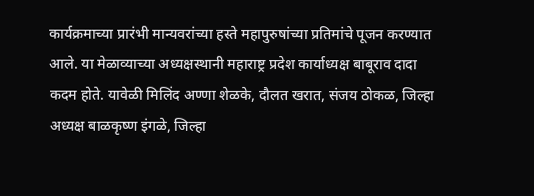कार्यक्रमाच्या प्रारंभी मान्यवरांच्या हस्ते महापुरुषांच्या प्रतिमांचे पूजन करण्यात आले. या मेळाव्याच्या अध्यक्षस्थानी महाराष्ट्र प्रदेश कार्याध्यक्ष बाबूराव दादा कदम होते. यावेळी मिलिंद अण्णा शेळके, दौलत खरात, संजय ठोकळ, जिल्हा अध्यक्ष बाळकृष्ण इंगळे, जिल्हा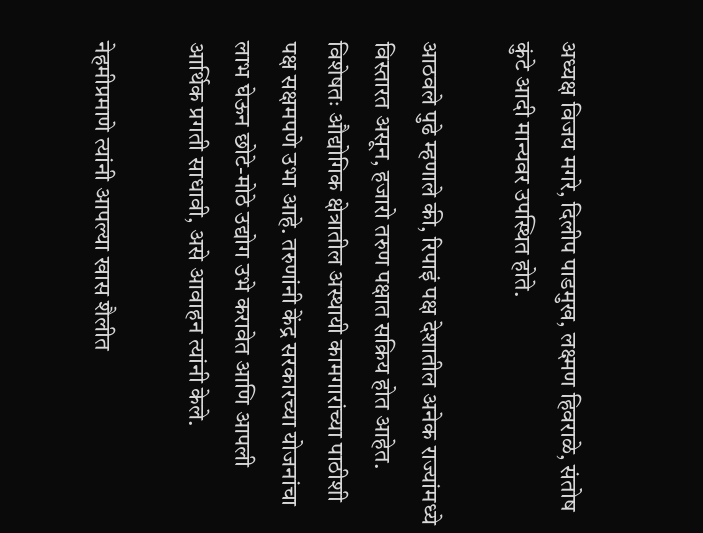अध्यक्ष विजय मगरे, दिलीप पाडमुख, लक्ष्मण हिवराळे, संतोष कुंटे आदी मान्यवर उपस्थित होते.

आठवले पुढे म्हणाले की, रिपाइं पक्ष देशातील अनेक राज्यांमध्ये विस्तारत असून, हजारो तरुण पक्षात सक्रिय होत आहेत. विशेषतः औद्योगिक क्षेत्रातील अस्थायी कामगारांच्या पाठीशी पक्ष सक्षमपणे उभा आहे. तरुणांनी केंद्र सरकारच्या योजनांचा लाभ घेऊन छोटे-मोठे उद्योग उभे करावेत आणि आपली आर्थिक प्रगती साधावी, असे आवाहन त्यांनी केले.

नेहमीप्रमाणे त्यांनी आपल्या खास शैलीत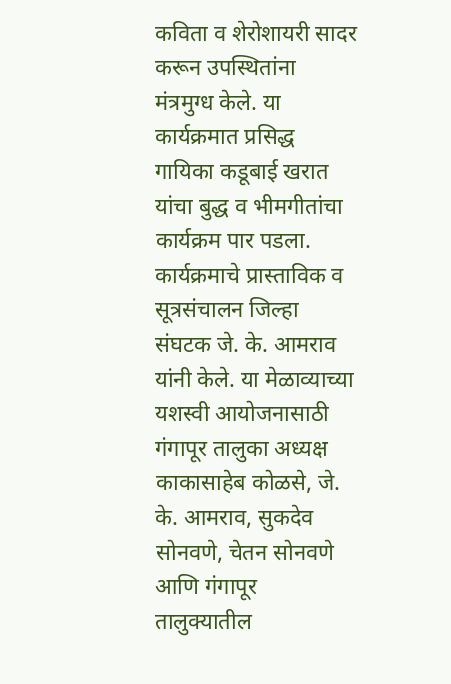कविता व शेरोशायरी सादर करून उपस्थितांना मंत्रमुग्ध केले. या कार्यक्रमात प्रसिद्ध गायिका कडूबाई खरात यांचा बुद्ध व भीमगीतांचा कार्यक्रम पार पडला. कार्यक्रमाचे प्रास्ताविक व सूत्रसंचालन जिल्हा संघटक जे. के. आमराव यांनी केले. या मेळाव्याच्या यशस्वी आयोजनासाठी गंगापूर तालुका अध्यक्ष काकासाहेब कोळसे, जे. के. आमराव, सुकदेव सोनवणे, चेतन सोनवणे आणि गंगापूर तालुक्यातील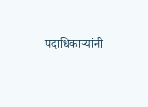पदाधिकाऱ्यांनी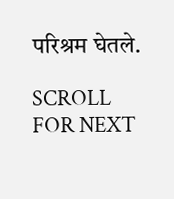परिश्रम घेतले.

SCROLL FOR NEXT